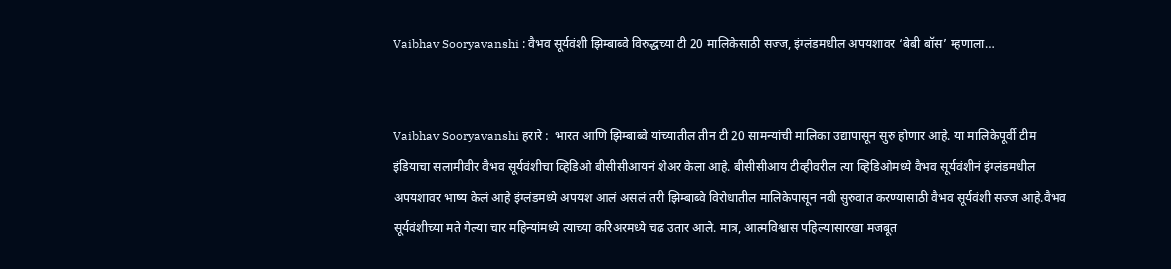Vaibhav Sooryavanshi : वैभव सूर्यवंशी झिम्बाब्वे विरुद्धच्या टी 20 मालिकेसाठी सज्ज, इंग्लंडमधील अपयशावर ‘बेबी बॉस’ म्हणाला…


Vaibhav Sooryavanshi हरारे :  भारत आणि झिम्बाब्वे यांच्यातील तीन टी 20 सामन्यांची मालिका उद्यापासून सुरु होणार आहे. या मालिकेपूर्वी टीम इंडियाचा सलामीवीर वैभव सूर्यवंशीचा व्हिडिओ बीसीसीआयनं शेअर केला आहे. बीसीसीआय टीव्हीवरील त्या व्हिडिओमध्ये वैभव सूर्यवंशीनं इंग्लंडमधील अपयशावर भाष्य केलं आहे इंग्लंडमध्ये अपयश आलं असलं तरी झिम्बाब्वे विरोधातील मालिकेपासून नवी सुरुवात करण्यासाठी वैभव सूर्यवंशी सज्ज आहे.वैभव सूर्यवंशीच्या मते गेल्या चार महिन्यांमध्ये त्याच्या करिअरमध्ये चढ उतार आले. मात्र, आत्मविश्वास पहिल्यासारखा मजबूत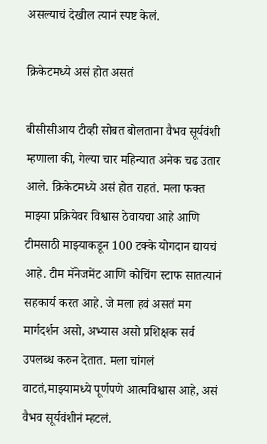असल्याचं देखील त्यानं स्पष्ट केलं.

क्रिकेटमध्ये असं होत असतं

बीसीसीआय टीव्ही सोबत बोलताना वैभव सूर्यवंशी म्हणाला की, गेल्या चार महिन्यात अनेक चढ उतार आले. क्रिकेटमध्ये असं होत राहतं. मला फक्त माझ्या प्रक्रियेवर विश्वास ठेवायचा आहे आणि टीमसाठी माझ्याकडून 100 टक्के योगदान द्यायचं आहे. टीम मॅनेजमेंट आणि कोचिंग स्टाफ सातत्यानं सहकार्य करत आहे. जे मला हवं असतं मग मार्गदर्शन असो, अभ्यास असो प्रशिक्षक सर्व उपलब्ध करुन देतात. मला चांगलं वाटतं,माझ्यामध्ये पूर्णपणे आत्मविश्वास आहे, असं वैभव सूर्यवंशीनं म्हटलं.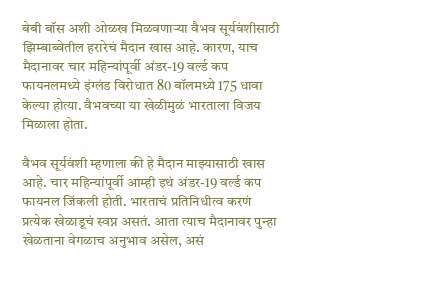बेबी बॉस अशी ओळख मिळवणाऱ्या वैभव सूर्यवंशीसाठी झिम्बाब्वेतील हरारेचं मैदान खास आहे. कारण, याच मैदानावर चार महिन्यांपूर्वी अंडर-19 वर्ल्ड कप फायनलमध्ये इंग्लंड विरोधात 80 बॉलमध्ये 175 धावा केल्या होत्या. वैभवच्या या खेळीमुळं भारताला विजय मिळाला होता.

वैभव सूर्यवंशी म्हणाला की हे मैदान माझ्यासाठी खास आहे. चार महिन्यांपूर्वी आम्ही इथं अंडर-19 वर्ल्ड कप फायनल जिंकली होती. भारताचं प्रतिनिधीत्व करणं प्रत्येक खेळाडूचं स्वप्न असतं. आता त्याच मैदानावर पुन्हा खेळताना वेगळाच अनुभाव असेल, असं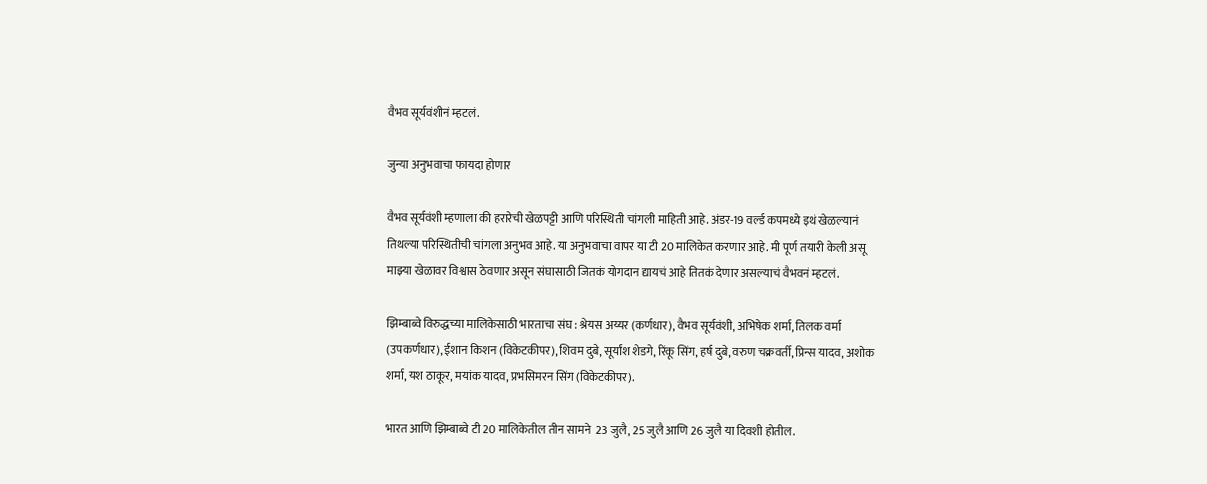वैभव सूर्यवंशीनं म्हटलं.

जुन्या अनुभवाचा फायदा होणार

वैभव सूर्यवंशी म्हणाला की हरारेची खेळपट्टी आणि परिस्थिती चांगली माहिती आहे. अंडर-19 वर्ल्ड कपमध्ये इथं खेळल्यानं तिथल्या परिस्थितीची चांगला अनुभव आहे. या अनुभवाचा वापर या टी 20 मालिकेत करणार आहे. मी पूर्ण तयारी केली असू माझ्या खेळावर विश्वास ठेवणार असून संघासाठी जितकं योगदान द्यायचं आहे तितकं देणार असल्याचं वैभवनं म्हटलं.

झिम्बाब्वे विरुद्धच्या मालिकेसाठी भारताचा संघ : श्रेयस अय्यर (कर्णधार), वैभव सूर्यवंशी, अभिषेक शर्मा, तिलक वर्मा (उपकर्णधार), ईशान किशन (विकेटकीपर), शिवम दुबे, सूर्यांश शेडगे, रिंकू सिंग, हर्ष दुबे, वरुण चक्रवर्ती, प्रिन्स यादव, अशोक शर्मा, यश ठाकूर, मयांक यादव, प्रभसिमरन सिंग (विकेटकीपर).

भारत आणि झिम्बाब्वे टी 20 मालिकेतील तीन सामने  23 जुलै, 25 जुलै आणि 26 जुलै या दिवशी होतील.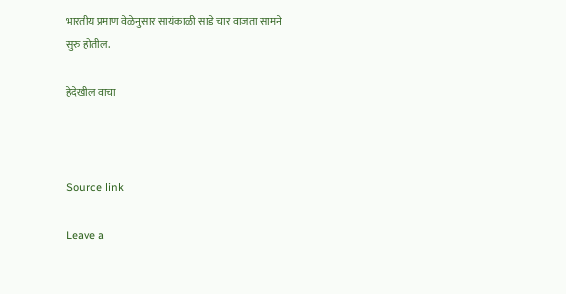भारतीय प्रमाण वेळेनुसार सायंकाळी साडे चार वाजता सामने सुरु होतील.

हेदेखील वाचा



Source link

Leave a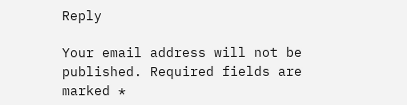Reply

Your email address will not be published. Required fields are marked *